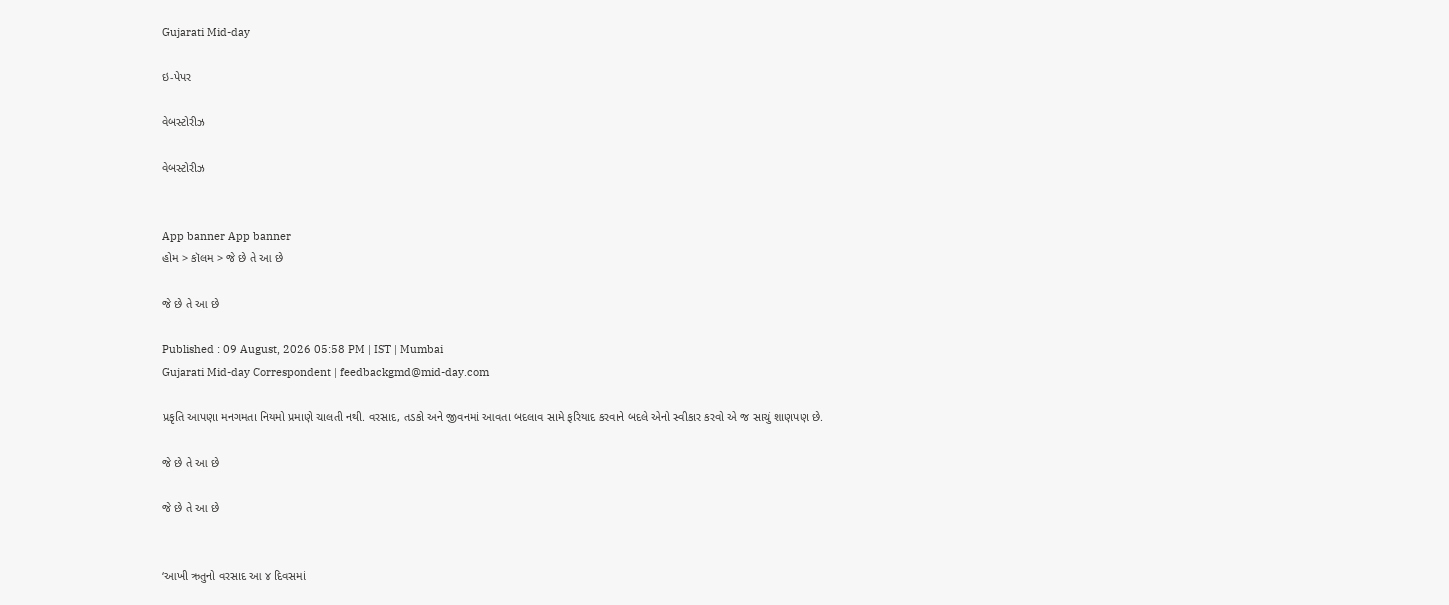Gujarati Mid-day

ઇ-પેપર

વેબસ્ટોરીઝ

વેબસ્ટોરીઝ


App banner App banner
હોમ > કૉલમ > જે છે તે આ છે

જે છે તે આ છે

Published : 09 August, 2026 05:58 PM | IST | Mumbai
Gujarati Mid-day Correspondent | feedbackgmd@mid-day.com

પ્રકૃતિ આપણા મનગમતા નિયમો પ્રમાણે ચાલતી નથી. વરસાદ, તડકો અને જીવનમાં આવતા બદલાવ સામે ફરિયાદ કરવાને બદલે એનો સ્વીકાર કરવો એ જ સાચું શાણપણ છે.

જે છે તે આ છે

જે છે તે આ છે


‘આખી ઋતુનો વરસાદ આ ૪ દિવસમાં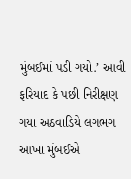મુંબઈમાં પડી ગયો.’ આવી ફરિયાદ કે પછી નિરીક્ષણ ગયા અઠવાડિયે લગભગ આખા મુંબઈએ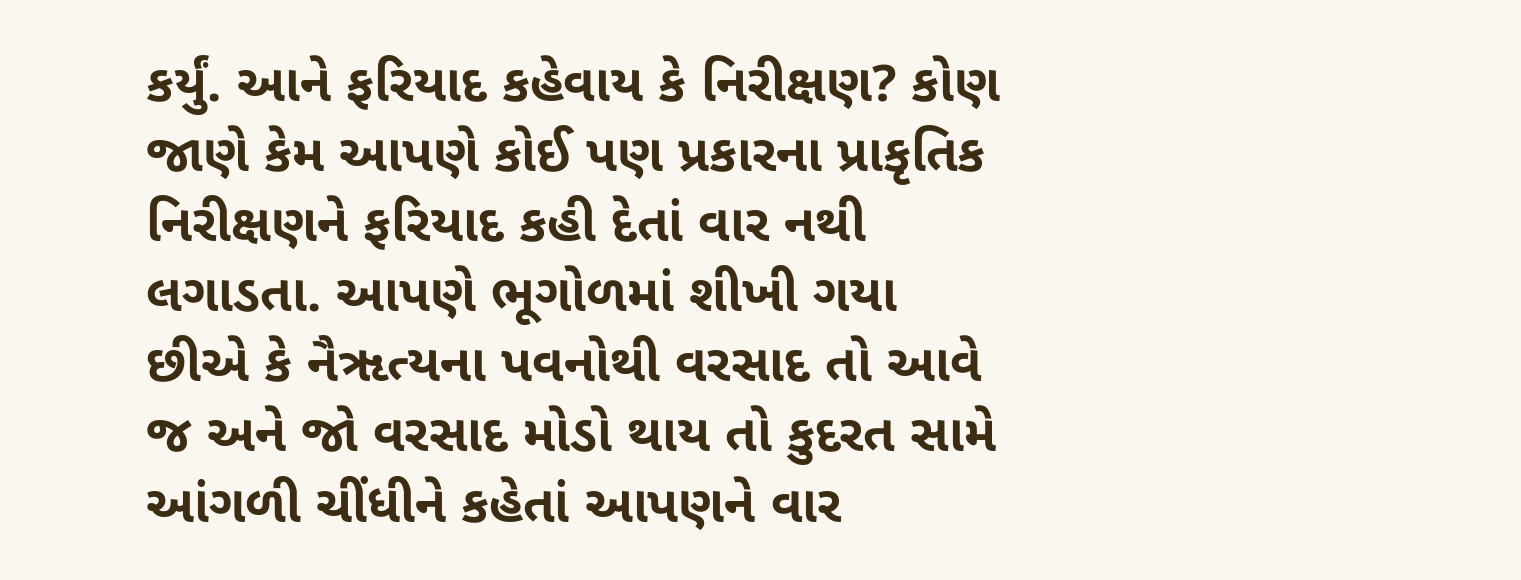કર્યું. આને ફરિયાદ કહેવાય કે નિરીક્ષણ? કોણ જાણે કેમ આપણે કોઈ પણ પ્રકારના પ્રાકૃતિક નિરીક્ષણને ફરિયાદ કહી દેતાં વાર નથી લગાડતા. આપણે ભૂગોળમાં શીખી ગયા છીએ કે નૈૠત્યના પવનોથી વરસાદ તો આવે જ અને જો વરસાદ મોડો થાય તો કુદરત સામે આંગળી ચીંધીને કહેતાં આપણને વાર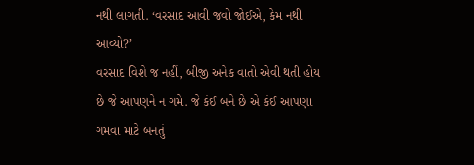નથી લાગતી. ‘વરસાદ આવી જવો જોઈએ, કેમ નથી આવ્યો?’
વરસાદ વિશે જ નહીં, બીજી અનેક વાતો એવી થતી હોય છે જે આપણને ન ગમે. જે કંઈ બને છે એ કંઈ આપણા ગમવા માટે બનતું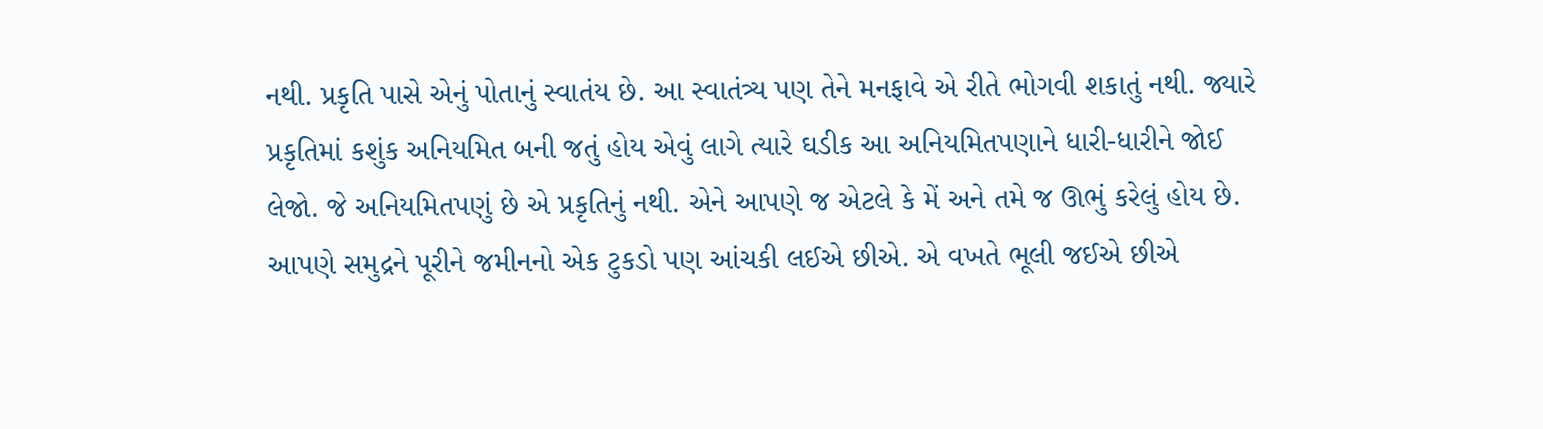નથી. પ્રકૃતિ પાસે એનું પોતાનું સ્વાતંય છે. આ સ્વાતંત્ર્ય પણ તેને મનફાવે એ રીતે ભોગવી શકાતું નથી. જ્યારે પ્રકૃતિમાં કશુંક અનિયમિત બની જતું હોય એવું લાગે ત્યારે ઘડીક આ અનિયમિતપણાને ધારી-ધારીને જોઈ લેજો. જે અનિયમિતપણું છે એ પ્રકૃતિનું નથી. એને આપણે જ એટલે કે મેં અને તમે જ ઊભું કરેલું હોય છે. આપણે સમુદ્રને પૂરીને જમીનનો એક ટુકડો પણ આંચકી લઈએ છીએ. એ વખતે ભૂલી જઈએ છીએ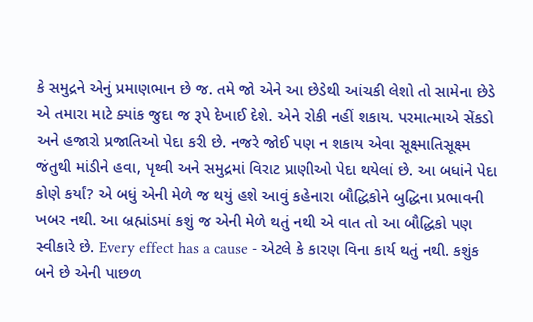કે સમુદ્રને એનું પ્રમાણભાન છે જ. તમે જો એને આ છેડેથી આંચકી લેશો તો સામેના છેડે એ તમારા માટે ક્યાંક જુદા જ રૂપે દેખાઈ દેશે. એને રોકી નહીં શકાય. પરમાત્માએ સેંકડો અને હજારો પ્રજાતિઓ પેદા કરી છે. નજરે જોઈ પણ ન શકાય એવા સૂક્ષ્માતિસૂક્ષ્મ જંતુથી માંડીને હવા, પૃથ્વી અને સમુદ્રમાં વિરાટ પ્રાણીઓ પેદા થયેલાં છે. આ બધાંને પેદા કોણે કર્યાં? એ બધું એની મેળે જ થયું હશે આવું કહેનારા બૌદ્ધિકોને બુદ્ધિના પ્રભાવની ખબર નથી. આ બ્રહ્માંડમાં કશું જ એની મેળે થતું નથી એ વાત તો આ બૌદ્ધિકો પણ સ્વીકારે છે. Every effect has a cause - એટલે કે કારણ વિના કાર્ય થતું નથી. કશુંક બને છે એની પાછળ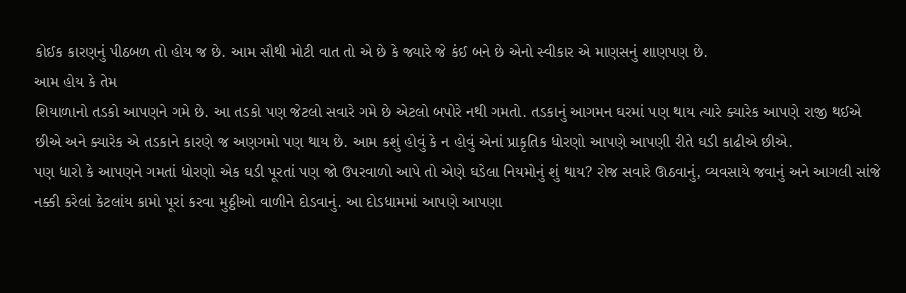કોઈક કારણનું પીઠબળ તો હોય જ છે. આમ સૌથી મોટી વાત તો એ છે કે જ્યારે જે કંઈ બને છે એનો સ્વીકાર એ માણસનું શાણપણ છે.
આમ હોય કે તેમ
શિયાળાનો તડકો આપણને ગમે છે. આ તડકો પણ જેટલો સવારે ગમે છે એટલો બપોરે નથી ગમતો. તડકાનું આગમન ઘરમાં પણ થાય ત્યારે ક્યારેક આપણે રાજી થઈએ છીએ અને ક્યારેક એ તડકાને કારણે જ અણગમો પણ થાય છે. આમ કશું હોવું કે ન હોવું એનાં પ્રાકૃતિક ધોરણો આપણે આપણી રીતે ઘડી કાઢીએ છીએ.
પણ ધારો કે આપણને ગમતાં ધોરણો એક ઘડી પૂરતાં પણ જો ઉપરવાળો આપે તો એણે ઘડેલા નિયમોનું શું થાય? રોજ સવારે ઊઠવાનું, વ્યવસાયે જવાનું અને આગલી સાંજે નક્કી કરેલાં કેટલાંય કામો પૂરાં કરવા મુઠ્ઠીઓ વાળીને દોડવાનું. આ દોડધામમાં આપણે આપણા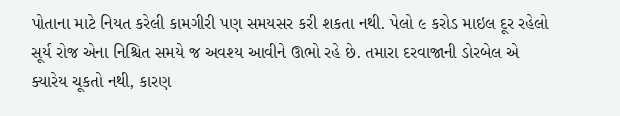પોતાના માટે નિયત કરેલી કામગીરી પણ સમયસર કરી શકતા નથી. પેલો ૯ કરોડ માઇલ દૂર રહેલો સૂર્ય રોજ એના નિશ્ચિત સમયે જ અવશ્ય આવીને ઊભો રહે છે. તમારા દરવાજાની ડોરબેલ એ ક્યારેય ચૂકતો નથી, કારણ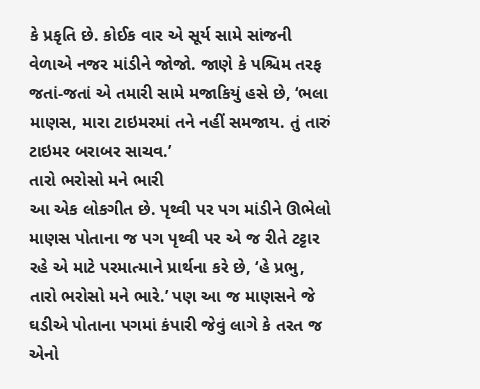કે પ્રકૃતિ છે. કોઈક વાર એ સૂર્ય સામે સાંજની વેળાએ નજર માંડીને જોજો. જાણે કે પશ્ચિમ તરફ જતાં-જતાં એ તમારી સામે મજાકિયું હસે છે, ‘ભલા માણસ, મારા ટાઇમરમાં તને નહીં સમજાય. તું તારું ટાઇમર બરાબર સાચવ.’
તારો ભરોસો મને ભારી
આ એક લોકગીત છે. પૃથ્વી પર પગ માંડીને ઊભેલો માણસ પોતાના જ પગ પૃથ્વી પર એ જ રીતે ટટ્ટાર રહે એ માટે પરમાત્માને પ્રાર્થના કરે છે, ‘હે પ્રભુ, તારો ભરોસો મને ભારે.’ પણ આ જ માણસને જે ઘડીએ પોતાના પગમાં કંપારી જેવું લાગે કે તરત જ એનો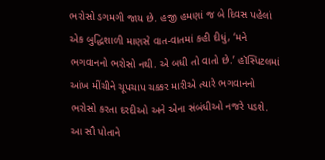ભરોસો ડગમગી જાય છે. હજી હમણાં જ બે દિવસ પહેલાં એક બુદ્ધિશાળી માણસે વાત-વાતમાં કહી દીધું, ‘મને ભગવાનનો ભરોસો નથી. એ બધી તો વાતો છે.’ હૉસ્પિટલમાં આંખ મીંચીને ચૂપચાપ ચક્કર મારીએ ત્યારે ભગવાનનો ભરોસો કરતા દરદીઓ અને એના સંબંધીઓ નજરે પડશે. આ સૌ પોતાને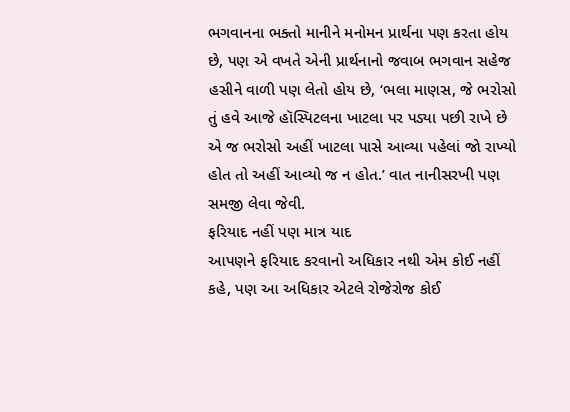ભગવાનના ભક્તો માનીને મનોમન પ્રાર્થના પણ કરતા હોય છે, પણ એ વખતે એની પ્રાર્થનાનો જવાબ ભગવાન સહેજ હસીને વાળી પણ લેતો હોય છે, ‘ભલા માણસ, જે ભરોસો તું હવે આજે હૉસ્પિટલના ખાટલા પર પડ્યા પછી રાખે છે એ જ ભરોસો અહીં ખાટલા પાસે આવ્યા પહેલાં જો રાખ્યો હોત તો અહીં આવ્યો જ ન હોત.’ વાત નાનીસરખી પણ સમજી લેવા જેવી.
ફરિયાદ નહીં પણ માત્ર યાદ
આપણને ફરિયાદ કરવાનો અધિકાર નથી એમ કોઈ નહીં કહે, પણ આ અધિકાર એટલે રોજેરોજ કોઈ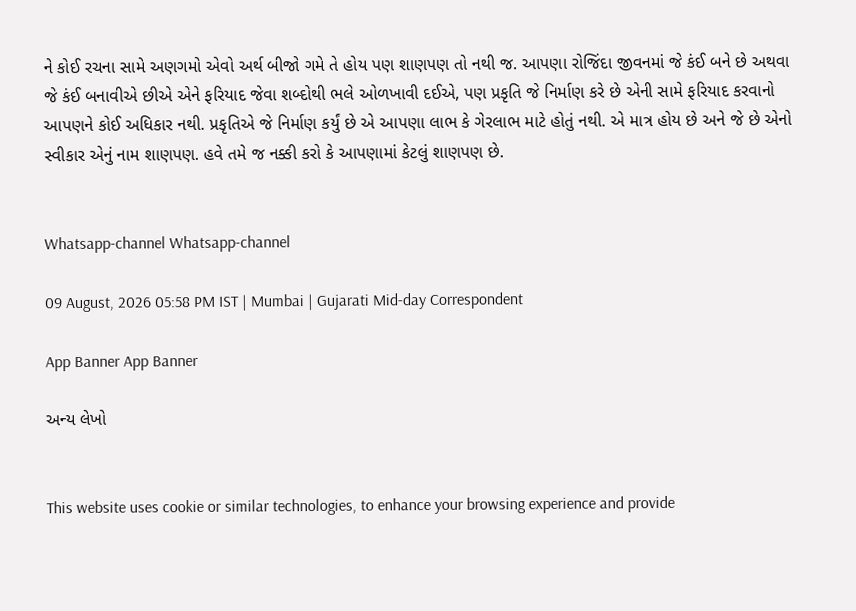ને કોઈ રચના સામે અણગમો એવો અર્થ બીજો ગમે તે હોય પણ શાણપણ તો નથી જ. આપણા રોજિંદા જીવનમાં જે કંઈ બને છે અથવા જે કંઈ બનાવીએ છીએ એને ફરિયાદ જેવા શબ્દોથી ભલે ઓળખાવી દઈએ, પણ પ્રકૃતિ જે નિર્માણ કરે છે એની સામે ફરિયાદ કરવાનો આપણને કોઈ અધિકાર નથી. પ્રકૃતિએ જે નિર્માણ કર્યું છે એ આપણા લાભ કે ગેરલાભ માટે હોતું નથી. એ માત્ર હોય છે અને જે છે એનો સ્વીકાર એનું નામ શાણપણ. હવે તમે જ નક્કી કરો કે આપણામાં કેટલું શાણપણ છે.


Whatsapp-channel Whatsapp-channel

09 August, 2026 05:58 PM IST | Mumbai | Gujarati Mid-day Correspondent

App Banner App Banner

અન્ય લેખો


This website uses cookie or similar technologies, to enhance your browsing experience and provide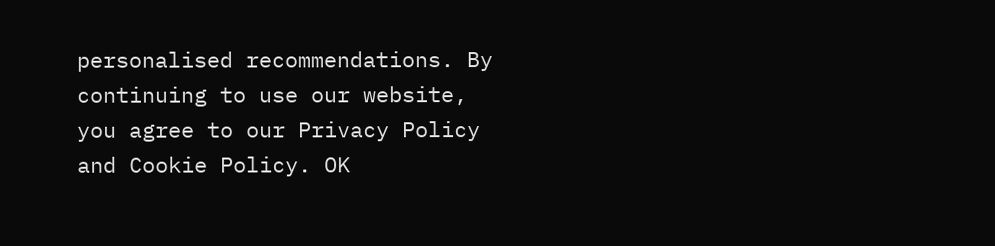personalised recommendations. By continuing to use our website, you agree to our Privacy Policy and Cookie Policy. OK